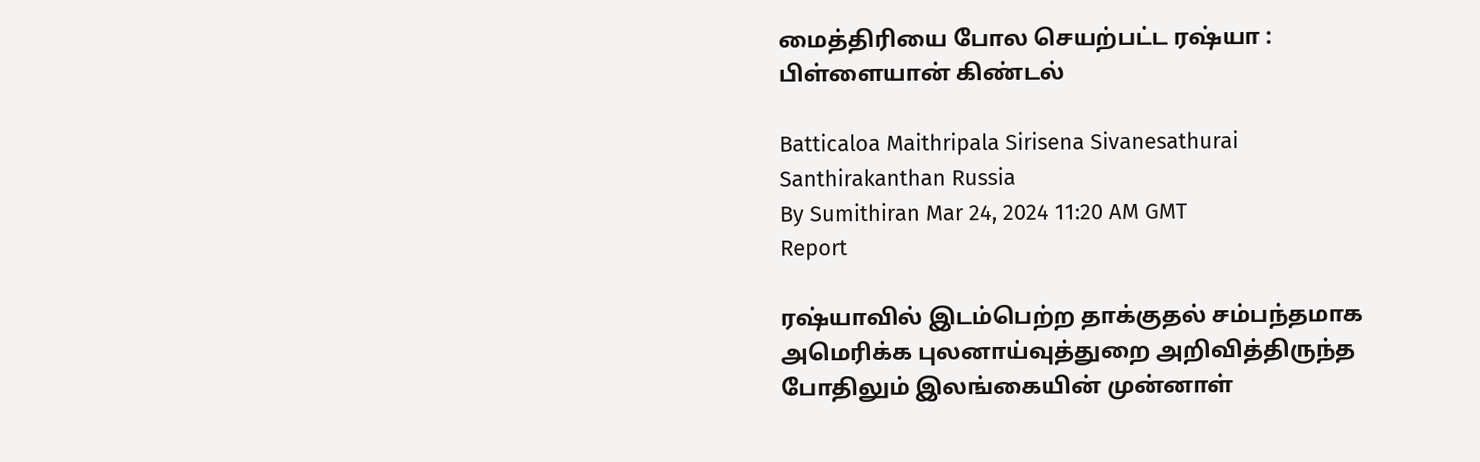மைத்திரியை போல செயற்பட்ட ரஷ்யா : பிள்ளையான் கிண்டல்

Batticaloa Maithripala Sirisena Sivanesathurai Santhirakanthan Russia
By Sumithiran Mar 24, 2024 11:20 AM GMT
Report

ரஷ்யாவில் இடம்பெற்ற தாக்குதல் சம்பந்தமாக அமெரிக்க புலனாய்வுத்துறை அறிவித்திருந்த போதிலும் இலங்கையின் முன்னாள்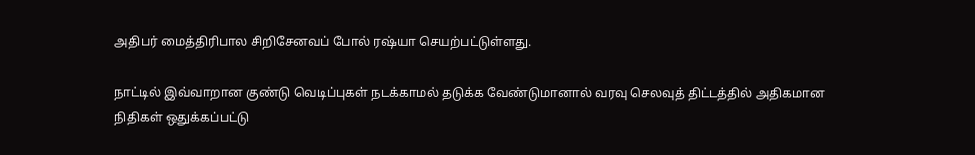அதிபர் மைத்திரிபால சிறிசேனவப் போல் ரஷ்யா செயற்பட்டுள்ளது.

நாட்டில் இவ்வாறான குண்டு வெடிப்புகள் நடக்காமல் தடுக்க வேண்டுமானால் வரவு செலவுத் திட்டத்தில் அதிகமான நிதிகள் ஒதுக்கப்பட்டு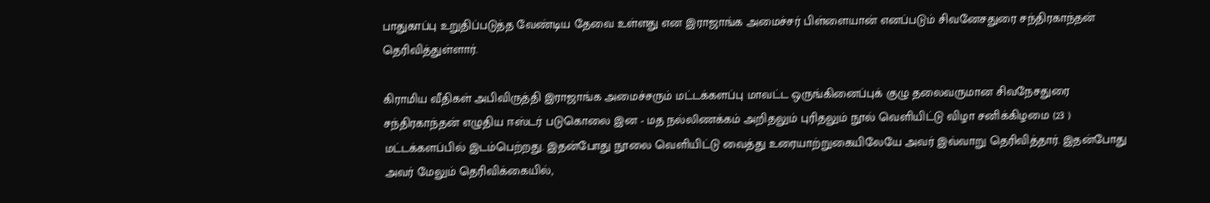பாதுகாப்பு உறுதிப்படுத்த வேண்டிய தேவை உள்ளது என இராஜாங்க அமைச்சர் பிள்ளையான் எனப்படும் சிவனேசதுரை சந்திரகாந்தன் தெரிவித்துள்ளார்.

கிராமிய வீதிகள் அபிவிருத்தி இராஜாங்க அமைச்சரும் மட்டக்களப்பு மாவட்ட ஒருங்கினைப்புக் குழு தலைவருமான சிவநேசதுரை சந்திரகாந்தன் எழுதிய ஈஸ்டர் படுகொலை இன - மத நல்லிணக்கம் அறிதலும் புரிதலும் நூல் வெளியிட்டு விழா சனிக்கிழமை (23 ) மட்டக்களப்பில் இடம்பெற்றது. இதன்போது நூலை வெளியிட்டு வைத்து உரையாற்றுகையிலேயே அவர் இவ்வாறு தெரிவித்தார். இதன்போது அவர் மேலும் தெரிவிக்கையில்,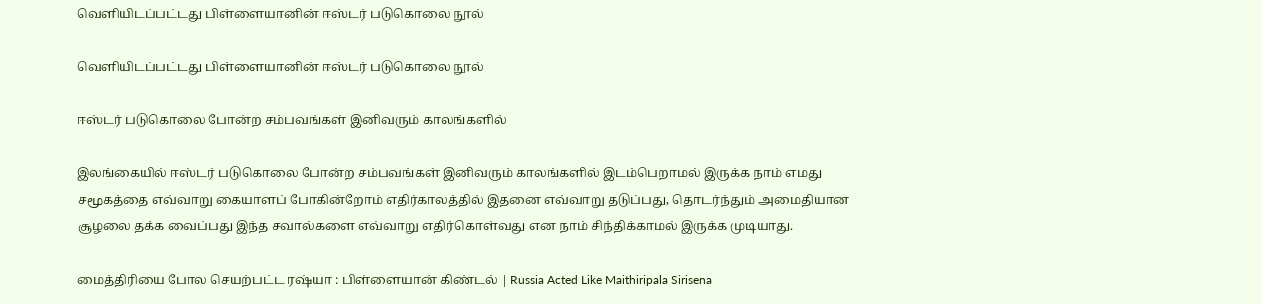வெளியிடப்பட்டது பிள்ளையானின் ஈஸ்டர் படுகொலை நூல்

வெளியிடப்பட்டது பிள்ளையானின் ஈஸ்டர் படுகொலை நூல்

ஈஸ்டர் படுகொலை போன்ற சம்பவங்கள் இனிவரும் காலங்களில்

இலங்கையில் ஈஸ்டர் படுகொலை போன்ற சம்பவங்கள் இனிவரும் காலங்களில் இடம்பெறாமல் இருக்க நாம் எமது சமூகத்தை எவ்வாறு கையாளப் போகின்றோம் எதிர்காலத்தில் இதனை எவ்வாறு தடுப்பது, தொடர்ந்தும் அமைதியான சூழலை தக்க வைப்பது இந்த சவால்களை எவ்வாறு எதிர்கொள்வது என நாம் சிந்திக்காமல் இருக்க முடியாது.

மைத்திரியை போல செயற்பட்ட ரஷ்யா : பிள்ளையான் கிண்டல் | Russia Acted Like Maithiripala Sirisena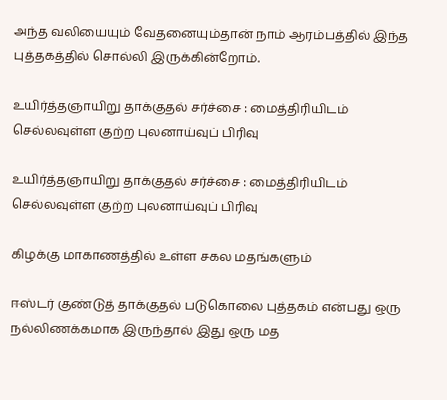அந்த வலியையும் வேதனையும்தான் நாம் ஆரம்பத்தில் இந்த புத்தகத்தில் சொல்லி இருக்கின்றோம்.

உயிர்த்தஞாயிறு தாக்குதல் சர்ச்சை : மைத்திரியிடம் செல்லவுள்ள குற்ற புலனாய்வுப் பிரிவு

உயிர்த்தஞாயிறு தாக்குதல் சர்ச்சை : மைத்திரியிடம் செல்லவுள்ள குற்ற புலனாய்வுப் பிரிவு

கிழக்கு மாகாணத்தில் உள்ள சகல மதங்களும்

ஈஸ்டர் குண்டுத் தாக்குதல் படுகொலை புத்தகம் என்பது ஒரு நல்லிணக்கமாக இருந்தால் இது ஒரு மத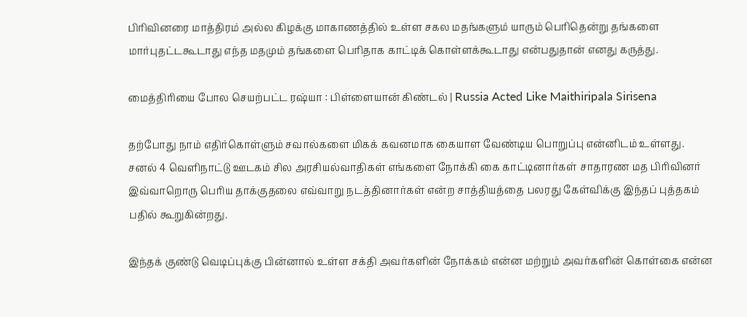பிரிவினரை மாத்திரம் அல்ல கிழக்கு மாகாணத்தில் உள்ள சகல மதங்களும் யாரும் பெரிதென்று தங்களை மார்புதட்டகூடாது எந்த மதமும் தங்களை பெரிதாக காட்டிக் கொள்ளக்கூடாது என்பதுதான் எனது கருத்து.

மைத்திரியை போல செயற்பட்ட ரஷ்யா : பிள்ளையான் கிண்டல் | Russia Acted Like Maithiripala Sirisena

தற்போது நாம் எதிர்கொள்ளும் சவால்களை மிகக் கவனமாக கையாள வேண்டிய பொறுப்பு என்னிடம் உள்ளது. சனல் 4 வெளிநாட்டு ஊடகம் சில அரசியல்வாதிகள் எங்களை நோக்கி கை காட்டினார்கள் சாதாரண மத பிரிவினர் இவ்வாறொரு பெரிய தாக்குதலை எவ்வாறு நடத்தினார்கள் என்ற சாத்தியத்தை பலரது கேள்விக்கு இந்தப் புத்தகம் பதில் கூறுகின்றது.

இந்தக் குண்டு வெடிப்புக்கு பின்னால் உள்ள சக்தி அவர்களின் நோக்கம் என்ன மற்றும் அவர்களின் கொள்கை என்ன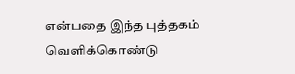என்பதை இந்த புத்தகம் வெளிக்கொண்டு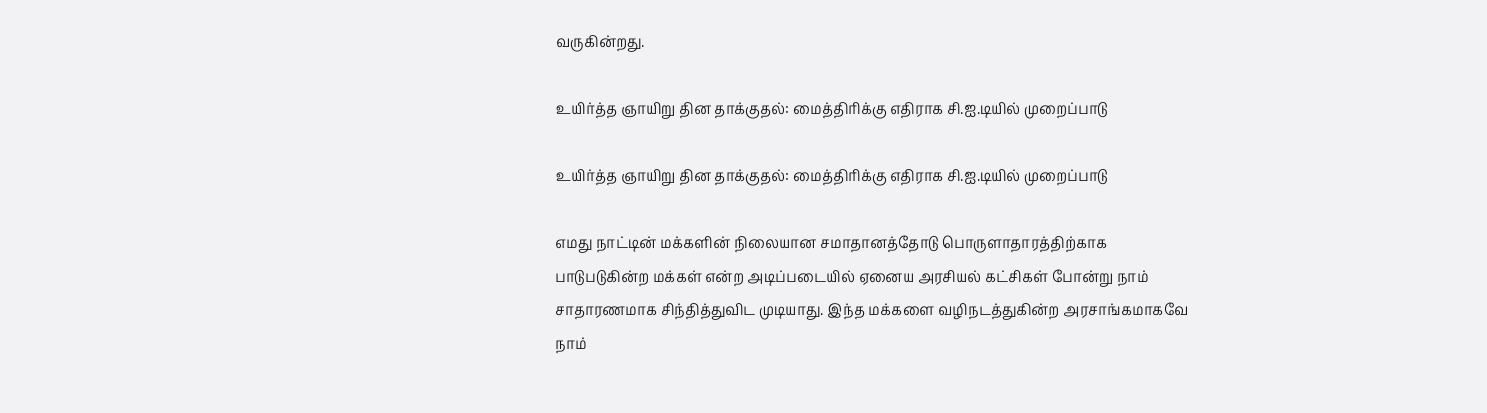வருகின்றது.

உயிர்த்த ஞாயிறு தின தாக்குதல்: மைத்திரிக்கு எதிராக சி.ஐ.டியில் முறைப்பாடு

உயிர்த்த ஞாயிறு தின தாக்குதல்: மைத்திரிக்கு எதிராக சி.ஐ.டியில் முறைப்பாடு

எமது நாட்டின் மக்களின் நிலையான சமாதானத்தோடு பொருளாதாரத்திற்காக பாடுபடுகின்ற மக்கள் என்ற அடிப்படையில் ஏனைய அரசியல் கட்சிகள் போன்று நாம் சாதாரணமாக சிந்தித்துவிட முடியாது. இந்த மக்களை வழிநடத்துகின்ற அரசாங்கமாகவே நாம்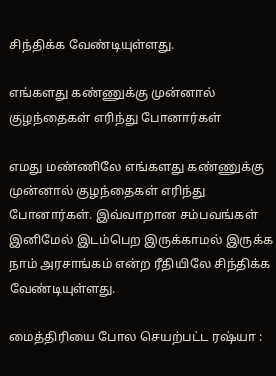சிந்திக்க வேண்டியுள்ளது.

எங்களது கண்ணுக்கு முன்னால் குழந்தைகள் எரிந்து போனார்கள்

எமது மண்ணிலே எங்களது கண்ணுக்கு முன்னால் குழந்தைகள் எரிந்து போனார்கள். இவ்வாறான சம்பவங்கள் இனிமேல் இடம்பெற இருக்காமல் இருக்க நாம் அரசாங்கம் என்ற ரீதியிலே சிந்திக்க வேண்டியுள்ளது.

மைத்திரியை போல செயற்பட்ட ரஷ்யா :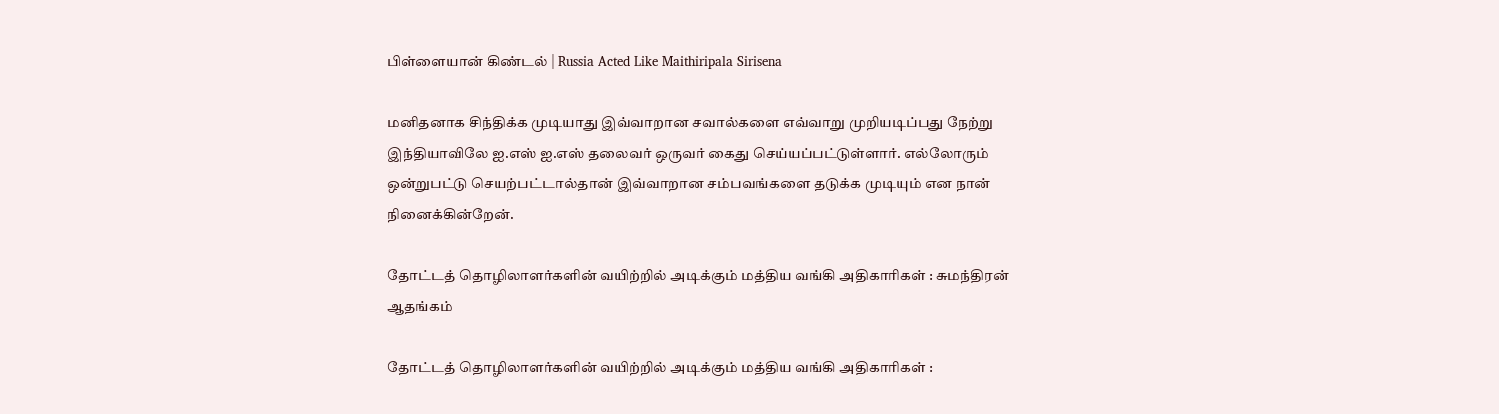பிள்ளையான் கிண்டல் | Russia Acted Like Maithiripala Sirisena

மனிதனாக சிந்திக்க முடியாது இவ்வாறான சவால்களை எவ்வாறு முறியடிப்பது நேற்று இந்தியாவிலே ஐ.எஸ் ஐ.எஸ் தலைவர் ஒருவர் கைது செய்யப்பட்டுள்ளார். எல்லோரும் ஒன்றுபட்டு செயற்பட்டால்தான் இவ்வாறான சம்பவங்களை தடுக்க முடியும் என நான் நினைக்கின்றேன்.

தோட்டத் தொழிலாளர்களின் வயிற்றில் அடிக்கும் மத்திய வங்கி அதிகாரிகள் : சுமந்திரன் ஆதங்கம்

தோட்டத் தொழிலாளர்களின் வயிற்றில் அடிக்கும் மத்திய வங்கி அதிகாரிகள் :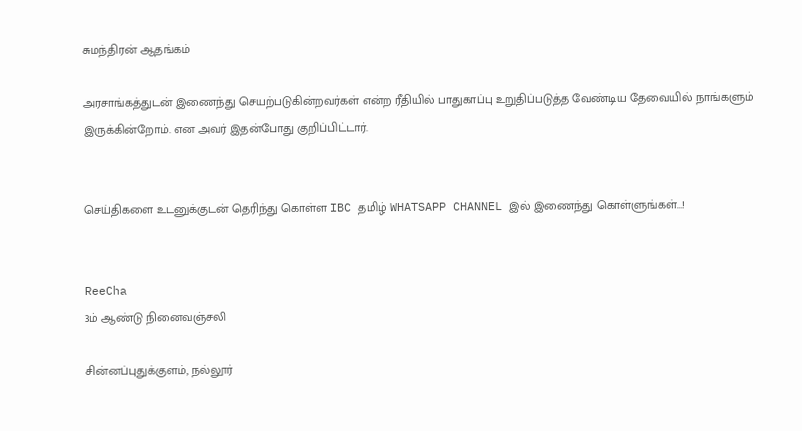சுமந்திரன் ஆதங்கம்

அரசாங்கத்துடன் இணைந்து செயற்படுகின்றவர்கள் என்ற ரீதியில் பாதுகாப்பு உறுதிப்படுத்த வேண்டிய தேவையில் நாங்களும் இருக்கின்றோம். என அவர் இதன்போது குறிப்பிட்டார்.


செய்திகளை உடனுக்குடன் தெரிந்து கொள்ள IBC தமிழ் WHATSAPP CHANNEL இல் இணைந்து கொள்ளுங்கள்...!


ReeCha
3ம் ஆண்டு நினைவஞ்சலி

சின்னப்புதுக்குளம், நல்லூர்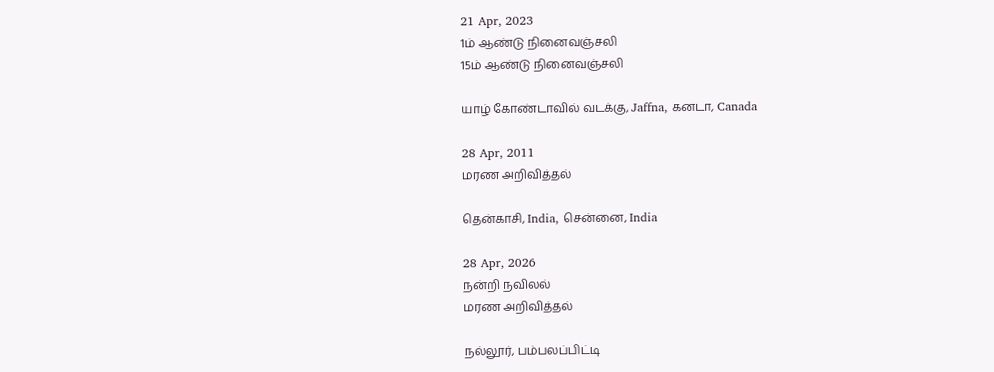21 Apr, 2023
1ம் ஆண்டு நினைவஞ்சலி
15ம் ஆண்டு நினைவஞ்சலி

யாழ் கோண்டாவில் வடக்கு, Jaffna, கனடா, Canada

28 Apr, 2011
மரண அறிவித்தல்

தென்காசி, India, சென்னை, India

28 Apr, 2026
நன்றி நவிலல்
மரண அறிவித்தல்

நல்லூர், பம்பலப்பிட்டி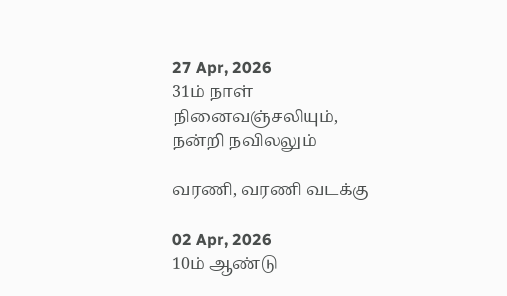27 Apr, 2026
31ம் நாள் நினைவஞ்சலியும், நன்றி நவிலலும்

வரணி, வரணி வடக்கு

02 Apr, 2026
10ம் ஆண்டு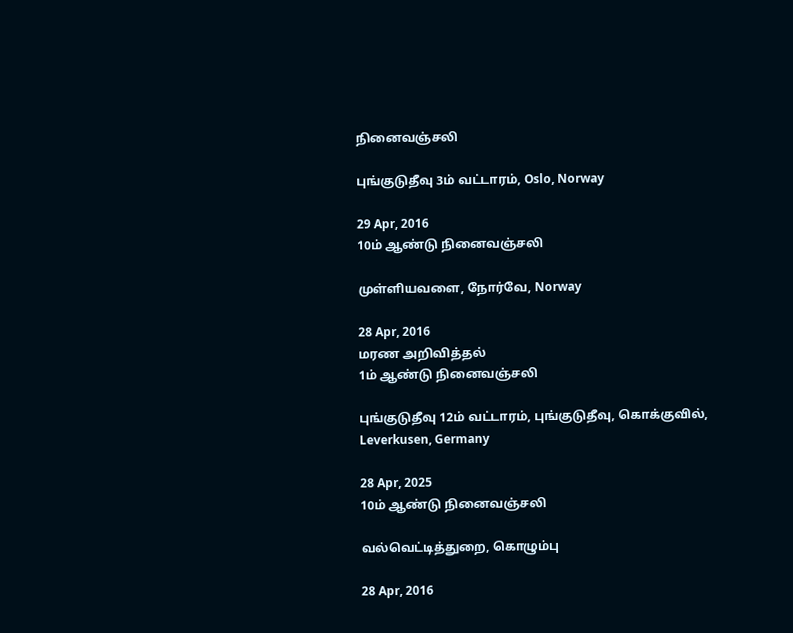நினைவஞ்சலி

புங்குடுதீவு 3ம் வட்டாரம், Oslo, Norway

29 Apr, 2016
10ம் ஆண்டு நினைவஞ்சலி

முள்ளியவளை, நோர்வே, Norway

28 Apr, 2016
மரண அறிவித்தல்
1ம் ஆண்டு நினைவஞ்சலி

புங்குடுதீவு 12ம் வட்டாரம், புங்குடுதீவு, கொக்குவில், Leverkusen, Germany

28 Apr, 2025
10ம் ஆண்டு நினைவஞ்சலி

வல்வெட்டித்துறை, கொழும்பு

28 Apr, 2016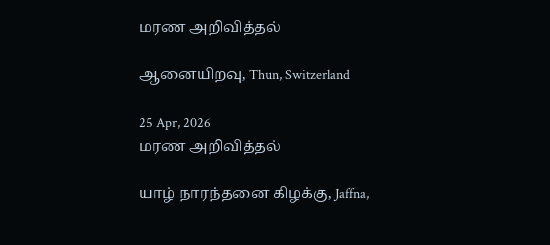மரண அறிவித்தல்

ஆனையிறவு, Thun, Switzerland

25 Apr, 2026
மரண அறிவித்தல்

யாழ் நாரந்தனை கிழக்கு, Jaffna,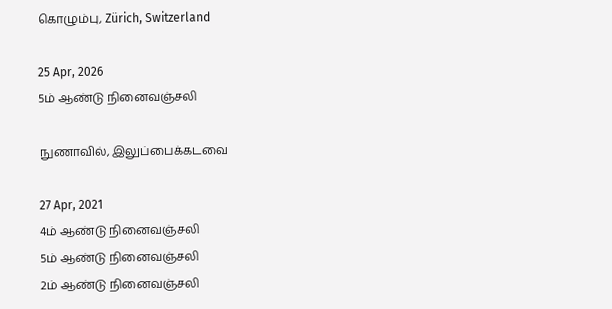கொழும்பு, Zürich, Switzerland

25 Apr, 2026
5ம் ஆண்டு நினைவஞ்சலி

நுணாவில், இலுப்பைக்கடவை

27 Apr, 2021
4ம் ஆண்டு நினைவஞ்சலி
5ம் ஆண்டு நினைவஞ்சலி
2ம் ஆண்டு நினைவஞ்சலி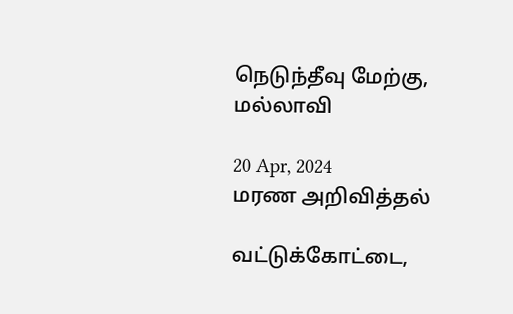நெடுந்தீவு மேற்கு, மல்லாவி

20 Apr, 2024
மரண அறிவித்தல்

வட்டுக்கோட்டை,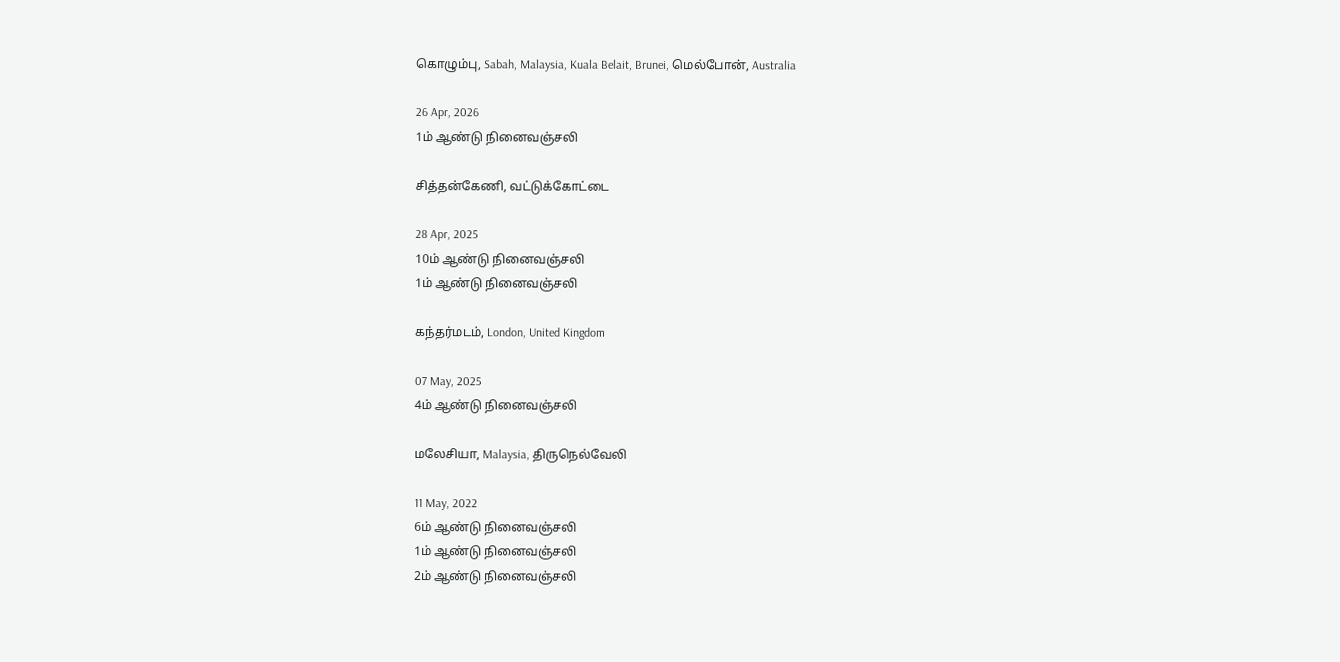கொழும்பு, Sabah, Malaysia, Kuala Belait, Brunei, மெல்போன், Australia

26 Apr, 2026
1ம் ஆண்டு நினைவஞ்சலி

சித்தன்கேணி, வட்டுக்கோட்டை

28 Apr, 2025
10ம் ஆண்டு நினைவஞ்சலி
1ம் ஆண்டு நினைவஞ்சலி

கந்தர்மடம், London, United Kingdom

07 May, 2025
4ம் ஆண்டு நினைவஞ்சலி

மலேசியா, Malaysia, திருநெல்வேலி

11 May, 2022
6ம் ஆண்டு நினைவஞ்சலி
1ம் ஆண்டு நினைவஞ்சலி
2ம் ஆண்டு நினைவஞ்சலி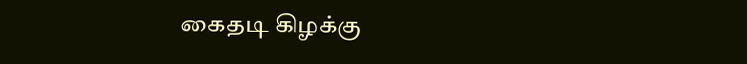கைதடி கிழக்கு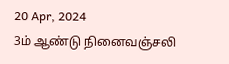20 Apr, 2024
3ம் ஆண்டு நினைவஞ்சலி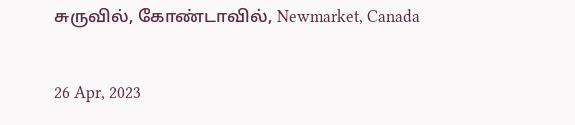சுருவில், கோண்டாவில், Newmarket, Canada

26 Apr, 2023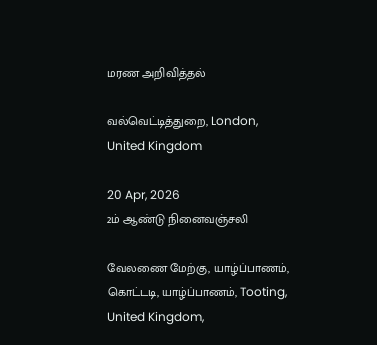மரண அறிவித்தல்

வல்வெட்டித்துறை, London, United Kingdom

20 Apr, 2026
2ம் ஆண்டு நினைவஞ்சலி

வேலணை மேற்கு, யாழ்ப்பாணம், கொட்டடி, யாழ்ப்பாணம், Tooting, United Kingdom,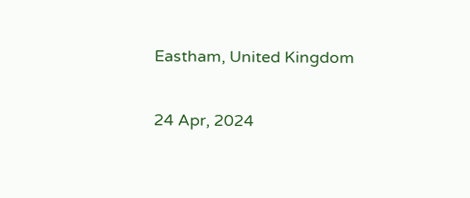Eastham, United Kingdom

24 Apr, 2024